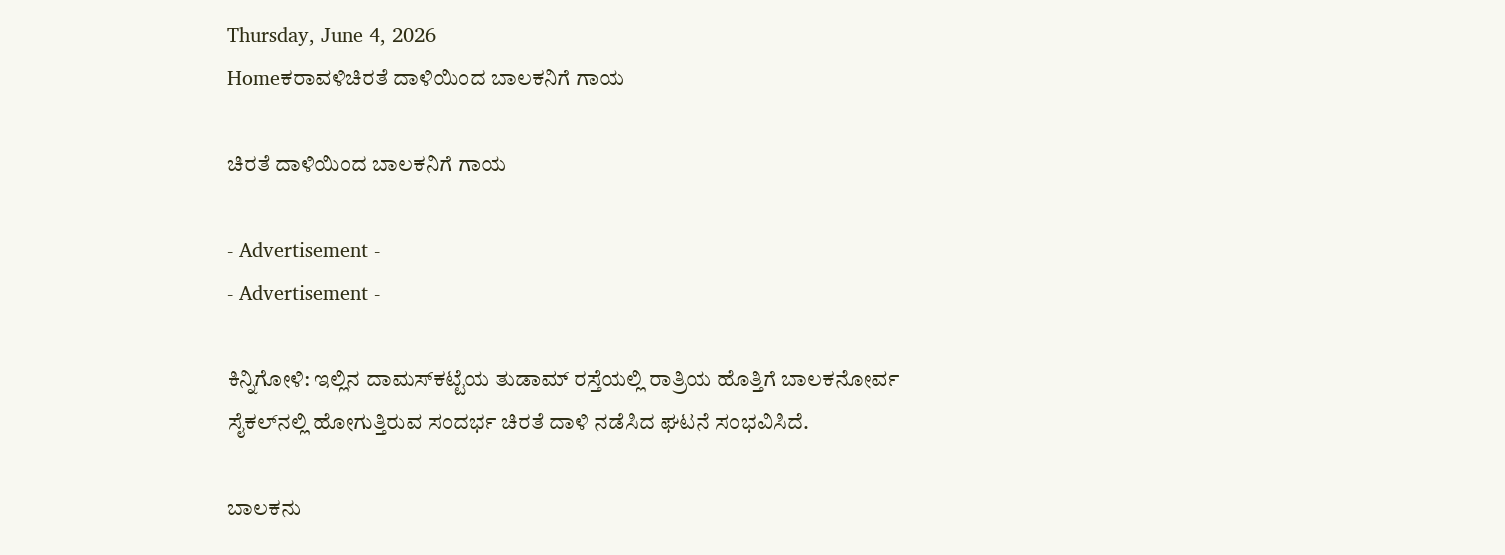Thursday, June 4, 2026
Homeಕರಾವಳಿಚಿರತೆ ದಾಳಿಯಿಂದ ಬಾಲಕನಿಗೆ ಗಾಯ

ಚಿರತೆ ದಾಳಿಯಿಂದ ಬಾಲಕನಿಗೆ ಗಾಯ

- Advertisement -
- Advertisement -

ಕಿನ್ನಿಗೋಳಿ: ಇಲ್ಲಿನ ದಾಮಸ್‌ಕಟ್ಟೆಯ ತುಡಾಮ್ ರಸ್ತೆಯಲ್ಲಿ ರಾತ್ರಿಯ ಹೊತ್ತಿಗೆ ಬಾಲಕನೋರ್ವ ಸೈಕಲ್‌ನಲ್ಲಿ ಹೋಗುತ್ತಿರುವ ಸಂದರ್ಭ ಚಿರತೆ ದಾಳಿ ನಡೆಸಿದ ಘಟನೆ ಸಂಭವಿಸಿದೆ.

ಬಾಲಕನು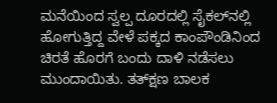ಮನೆಯಿಂದ ಸ್ವಲ್ಪ ದೂರದಲ್ಲಿ ಸೈಕಲ್‌ನಲ್ಲಿ ಹೋಗುತ್ತಿದ್ದ ವೇಳೆ ಪಕ್ಕದ ಕಾಂಪೌಂಡಿನಿಂದ ಚಿರತೆ ಹೊರಗೆ ಬಂದು ದಾಳಿ ನಡೆಸಲು ಮುಂದಾಯಿತು. ತತ್‌ಕ್ಷಣ ಬಾಲಕ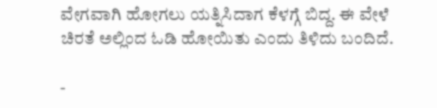ವೇಗವಾಗಿ ಹೋಗಲು ಯತ್ನಿಸಿದಾಗ ಕೆಳಗ್ಗೆ ಬಿದ್ದ. ಈ ವೇಳೆ ಚಿರತೆ ಅಲ್ಲಿಂದ ಓಡಿ ಹೋಯಿತು ಎಂದು ತಿಳಿದು ಬಂದಿದೆ.

-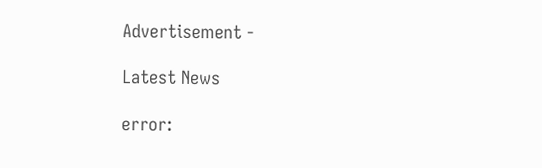Advertisement -

Latest News

error: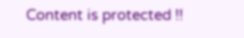Content is protected !!